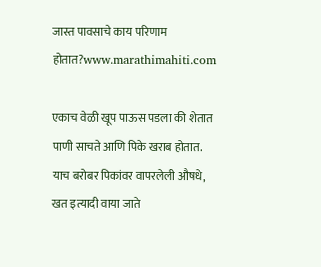जास्त पावसाचे काय परिणाम होतात?www.marathimahiti.com

एकाच वेळी खूप पाऊस पडला की शेतात पाणी साचते आणि पिके खराब होतात. याच बरोबर पिकांवर वापरलेली औषधे, खत इत्यादी वाया जाते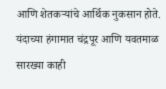आणि शेतकऱ्यांचे आर्थिक नुकसान होते. यंदाच्या हंगामात चंद्रपूर आणि यवतमाळ सारख्या काही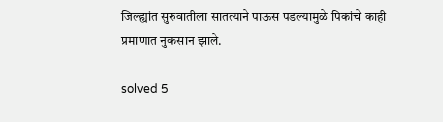जिल्ह्यांत सुरुवातीला सातत्याने पाऊस पडल्यामुळे पिकांचे काही प्रमाणात नुकसान झाले.

solved 5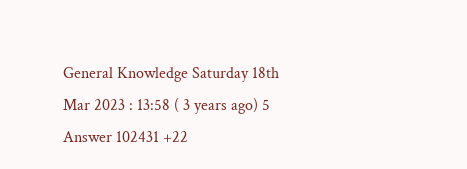General Knowledge Saturday 18th Mar 2023 : 13:58 ( 3 years ago) 5 Answer 102431 +22